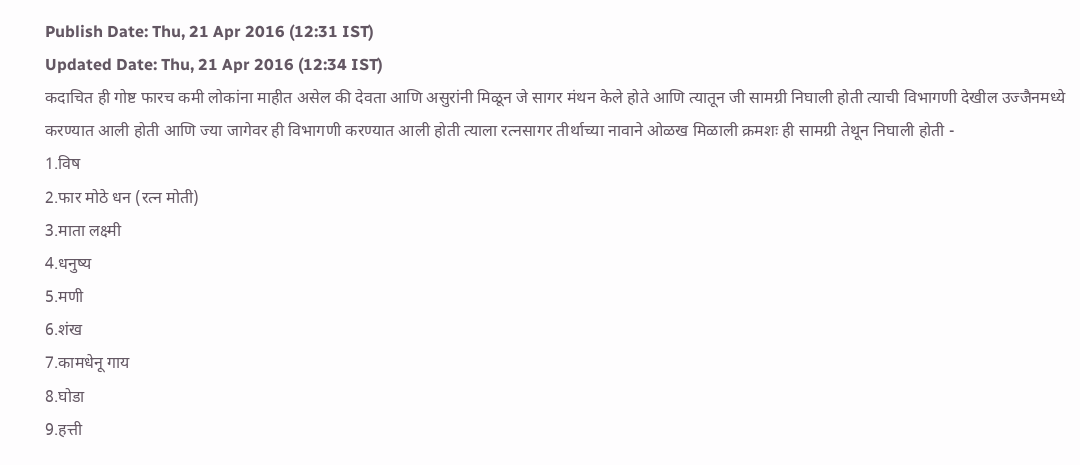Publish Date: Thu, 21 Apr 2016 (12:31 IST)
Updated Date: Thu, 21 Apr 2016 (12:34 IST)
कदाचित ही गोष्ट फारच कमी लोकांना माहीत असेल की देवता आणि असुरांनी मिळून जे सागर मंथन केले होते आणि त्यातून जी सामग्री निघाली होती त्याची विभागणी देखील उज्जैनमध्ये करण्यात आली होती आणि ज्या जागेवर ही विभागणी करण्यात आली होती त्याला रत्नसागर तीर्थाच्या नावाने ओळख मिळाली क्रमशः ही सामग्री तेथून निघाली होती -
1.विष
2.फार मोठे धन (रत्न मोती)
3.माता लक्ष्मी
4.धनुष्य
5.मणी
6.शंख
7.कामधेनू गाय
8.घोडा
9.हत्ती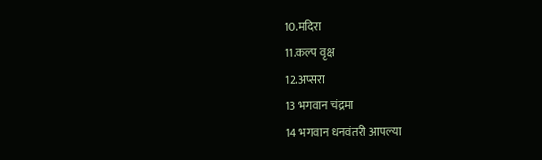10.मदिरा
11.कल्प वृक्ष
12.अप्सरा
13 भगवान चंद्रमा
14 भगवान धनवंतरी आपल्या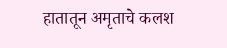हातातून अमृताचे कलश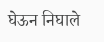घेऊन निघाले